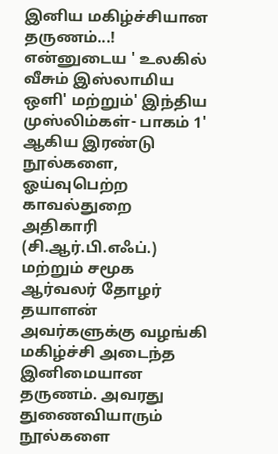இனிய மகிழ்ச்சியான தருணம்...!
என்னுடைய ' உலகில் வீசும் இஸ்லாமிய ஒளி' மற்றும்' இந்திய முஸ்லிம்கள்- பாகம் 1' ஆகிய இரண்டு நூல்களை, ஓய்வுபெற்ற காவல்துறை அதிகாரி (சி.ஆர்.பி.எஃப்.) மற்றும் சமூக ஆர்வலர் தோழர் தயாளன் அவர்களுக்கு வழங்கி மகிழ்ச்சி அடைந்த இனிமையான தருணம். அவரது துணைவியாரும் நூல்களை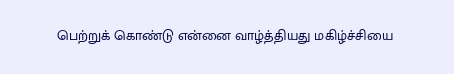பெற்றுக் கொண்டு என்னை வாழ்த்தியது மகிழ்ச்சியை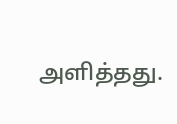அளித்தது.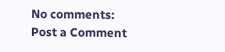No comments:
Post a Comment